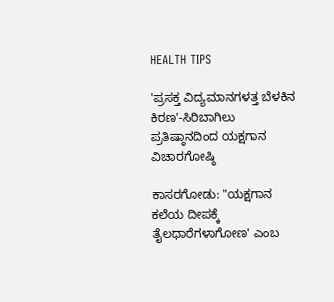HEALTH TIPS

'ಪ್ರಸಕ್ತ ವಿದ್ಯಮಾನಗಳತ್ತ ಬೆಳಕಿನ ಕಿರಣ'-ಸಿರಿಬಾಗಿಲು ಪ್ರತಿಷ್ಠಾನದಿಂದ ಯಕ್ಷಗಾನ ವಿಚಾರಗೋಷ್ಠಿ

ಕಾಸರಗೋಡು: "ಯಕ್ಷಗಾನ ಕಲೆಯ ದೀಪಕ್ಕೆ ತೈಲಧಾರೆಗಳಾಗೋಣ' ಎಂಬ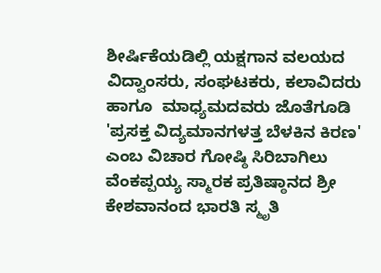ಶೀರ್ಷಿಕೆಯಡಿಲ್ಲಿ ಯಕ್ಷಗಾನ ವಲಯದ ವಿದ್ವಾಂಸರು, ಸಂಘಟಕರು, ಕಲಾವಿದರು ಹಾಗೂ  ಮಾಧ್ಯಮದವರು ಜೊತೆಗೂಡಿ 'ಪ್ರಸಕ್ತ ವಿದ್ಯಮಾನಗಳತ್ತ ಬೆಳಕಿನ ಕಿರಣ' ಎಂಬ ವಿಚಾರ ಗೋಷ್ಠಿ ಸಿರಿಬಾಗಿಲು ವೆಂಕಪ್ಪಯ್ಯ ಸ್ಮಾರಕ ಪ್ರತಿಷ್ಠಾನದ ಶ್ರೀ ಕೇಶವಾನಂದ ಭಾರತಿ ಸ್ಮೃತಿ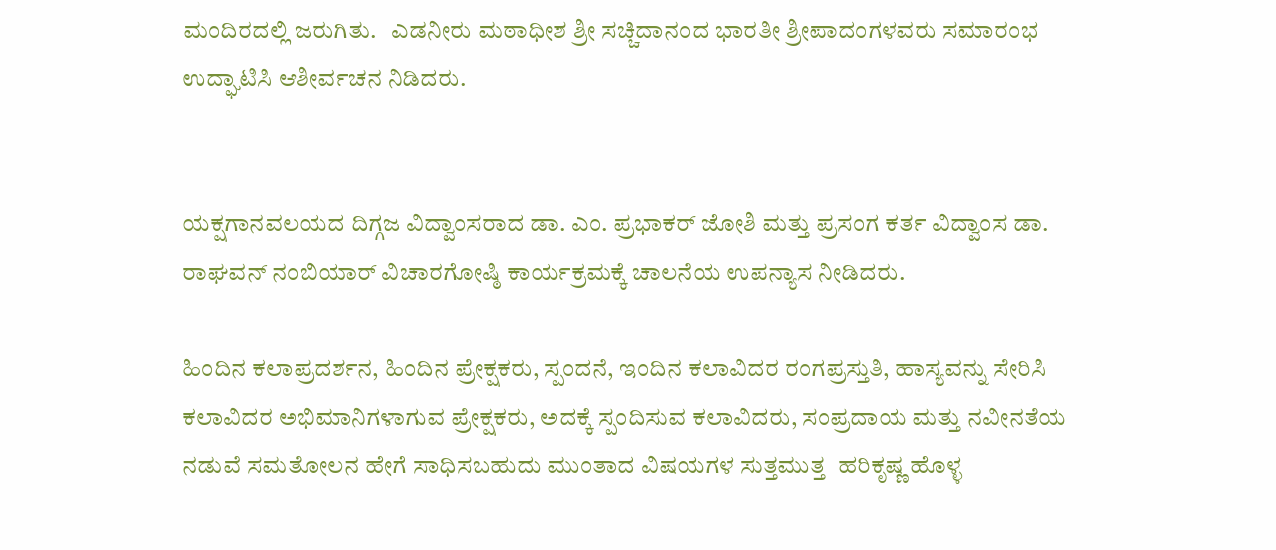ಮಂದಿರದಲ್ಲಿ ಜರುಗಿತು.   ಎಡನೀರು ಮಠಾಧೀಶ ಶ್ರೀ ಸಚ್ಚಿದಾನಂದ ಭಾರತೀ ಶ್ರೀಪಾದಂಗಳವರು ಸಮಾರಂಭ ಉದ್ಘಾಟಿಸಿ ಆಶೀರ್ವಚನ ನಿಡಿದರು.


ಯಕ್ಷಗಾನವಲಯದ ದಿಗ್ಗಜ ವಿದ್ವಾಂಸರಾದ ಡಾ. ಎಂ. ಪ್ರಭಾಕರ್ ಜೋಶಿ ಮತ್ತು ಪ್ರಸಂಗ ಕರ್ತ ವಿದ್ವಾಂಸ ಡಾ. ರಾಘವನ್ ನಂಬಿಯಾರ್ ವಿಚಾರಗೋಷ್ಠಿ ಕಾರ್ಯಕ್ರಮಕ್ಕೆ ಚಾಲನೆಯ ಉಪನ್ಯಾಸ ನೀಡಿದರು.

ಹಿಂದಿನ ಕಲಾಪ್ರದರ್ಶನ, ಹಿಂದಿನ ಪ್ರೇಕ್ಷಕರು, ಸ್ಪಂದನೆ, ಇಂದಿನ ಕಲಾವಿದರ ರಂಗಪ್ರಸ್ತುತಿ, ಹಾಸ್ಯವನ್ನು ಸೇರಿಸಿ ಕಲಾವಿದರ ಅಭಿಮಾನಿಗಳಾಗುವ ಪ್ರೇಕ್ಷಕರು, ಅದಕ್ಕೆ ಸ್ಪಂದಿಸುವ ಕಲಾವಿದರು, ಸಂಪ್ರದಾಯ ಮತ್ತು ನವೀನತೆಯ ನಡುವೆ ಸಮತೋಲನ ಹೇಗೆ ಸಾಧಿಸಬಹುದು ಮುಂತಾದ ವಿಷಯಗಳ ಸುತ್ತಮುತ್ತ  ಹರಿಕೃಷ್ಣ ಹೊಳ್ಳ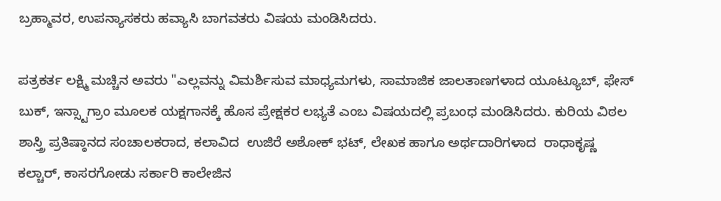ಬ್ರಹ್ಮಾವರ, ಉಪನ್ಯಾಸಕರು ಹವ್ಯಾಸಿ ಬಾಗವತರು ವಿಷಯ ಮಂಡಿಸಿದರು.

ಪತ್ರಕರ್ತ ಲಕ್ಷ್ಮಿ ಮಚ್ಚಿನ ಅವರು "ಎಲ್ಲವನ್ನು ವಿಮರ್ಶಿಸುವ ಮಾಧ್ಯಮಗಳು, ಸಾಮಾಜಿಕ ಜಾಲತಾಣಗಳಾದ ಯೂಟ್ಯೂಬ್, ಫೇಸ್ ಬುಕ್, ಇನ್ಸ್ಟಾಗ್ರಾಂ ಮೂಲಕ ಯಕ್ಷಗಾನಕ್ಕೆ ಹೊಸ ಪ್ರೇಕ್ಷಕರ ಲಭ್ಯತೆ ಎಂಬ ವಿಷಯದಲ್ಲಿ ಪ್ರಬಂಧ ಮಂಡಿಸಿದರು. ಕುರಿಯ ವಿಠಲ ಶಾಸ್ತ್ರಿ ಪ್ರತಿಷ್ಠಾನದ ಸಂಚಾಲಕರಾದ, ಕಲಾವಿದ  ಉಜಿರೆ ಅಶೋಕ್ ಭಟ್, ಲೇಖಕ ಹಾಗೂ ಅರ್ಥದಾರಿಗಳಾದ  ರಾಧಾಕೃಷ್ಣ ಕಲ್ಚಾರ್, ಕಾಸರಗೋಡು ಸರ್ಕಾರಿ ಕಾಲೇಜಿನ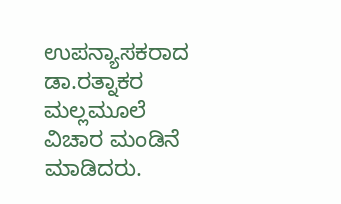ಉಪನ್ಯಾಸಕರಾದ ಡಾ.ರತ್ನಾಕರ ಮಲ್ಲಮೂಲೆ  ವಿಚಾರ ಮಂಡಿನೆ ಮಾಡಿದರು.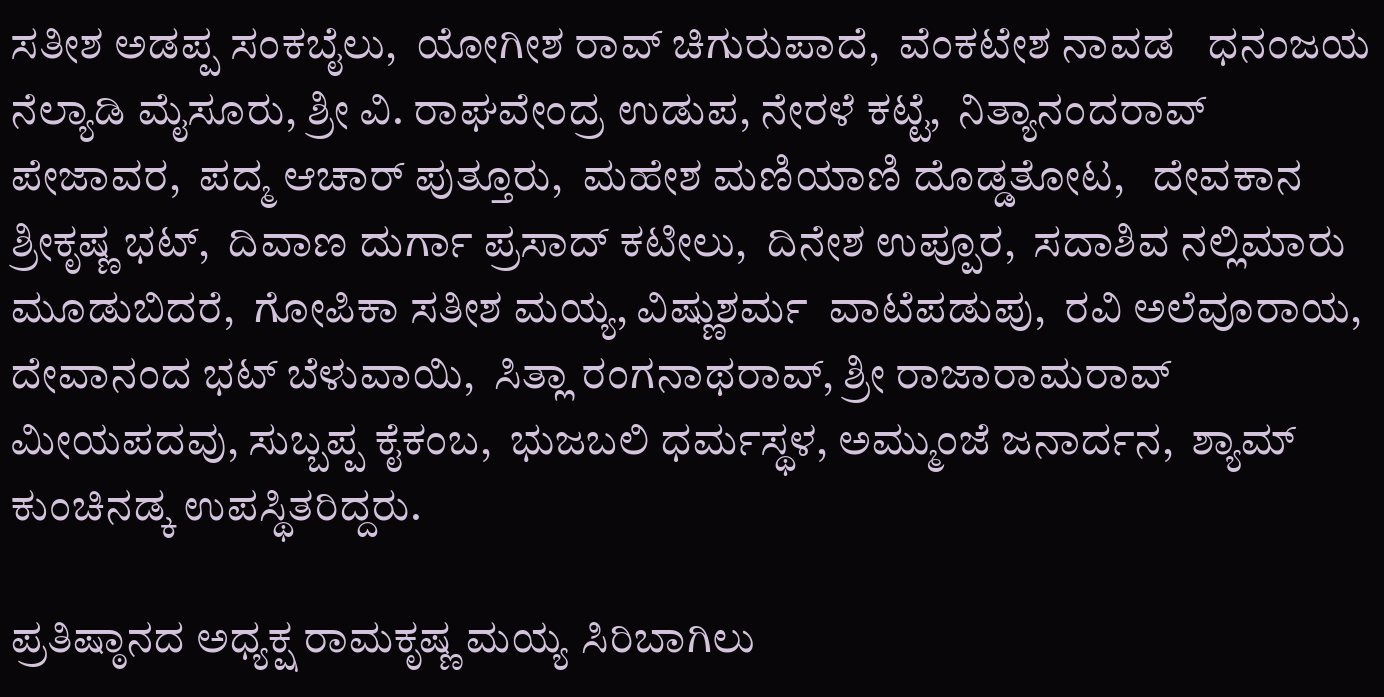ಸತೀಶ ಅಡಪ್ಪ ಸಂಕಬೈಲು,  ಯೋಗೀಶ ರಾವ್ ಚಿಗುರುಪಾದೆ,  ವೆಂಕಟೇಶ ನಾವಡ   ಧನಂಜಯ ನೆಲ್ಯಾಡಿ ಮೈಸೂರು, ಶ್ರೀ ವಿ. ರಾಘವೇಂದ್ರ ಉಡುಪ, ನೇರಳೆ ಕಟ್ಟೆ,  ನಿತ್ಯಾನಂದರಾವ್ ಪೇಜಾವರ,  ಪದ್ಮ ಆಚಾರ್ ಪುತ್ತೂರು,  ಮಹೇಶ ಮಣಿಯಾಣಿ ದೊಡ್ಡತೋಟ,   ದೇವಕಾನ ಶ್ರೀಕೃಷ್ಣ ಭಟ್,  ದಿವಾಣ ದುರ್ಗಾ ಪ್ರಸಾದ್ ಕಟೀಲು,  ದಿನೇಶ ಉಪ್ಪೂರ,  ಸದಾಶಿವ ನಲ್ಲಿಮಾರು ಮೂಡುಬಿದರೆ,  ಗೋಪಿಕಾ ಸತೀಶ ಮಯ್ಯ, ವಿಷ್ಣುಶರ್ಮ  ವಾಟೆಪಡುಪು,  ರವಿ ಅಲೆವೂರಾಯ,  ದೇವಾನಂದ ಭಟ್ ಬೆಳುವಾಯಿ,  ಸಿತ್ಲಾ ರಂಗನಾಥರಾವ್, ಶ್ರೀ ರಾಜಾರಾಮರಾವ್ ಮೀಯಪದವು, ಸುಬ್ಬಪ್ಪ ಕೈಕಂಬ,  ಭುಜಬಲಿ ಧರ್ಮಸ್ಥಳ, ಅಮ್ಮುಂಜೆ ಜನಾರ್ದನ,  ಶ್ಯಾಮ್ ಕುಂಚಿನಡ್ಕ ಉಪಸ್ಥಿತರಿದ್ದರು.

ಪ್ರತಿಷ್ಠಾನದ ಅಧ್ಯಕ್ಷ ರಾಮಕೃಷ್ಣ ಮಯ್ಯ ಸಿರಿಬಾಗಿಲು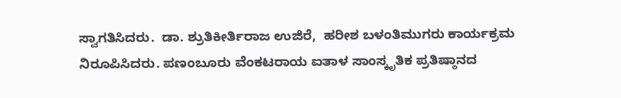ಸ್ವಾಗತಿಸಿದರು.  ಡಾ. ಶ್ರುತಿಕೀರ್ತಿರಾಜ ಉಜಿರೆ,  ಹರೀಶ ಬಳಂತಿಮುಗರು ಕಾರ್ಯಕ್ರಮ  ನಿರೂಪಿಸಿದರು. ಪಣಂಬೂರು ವೆಂಕಟರಾಯ ಐತಾಳ ಸಾಂಸ್ಕೃತಿಕ ಪ್ರತಿಷ್ಠಾನದ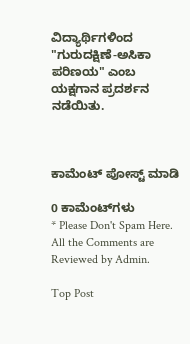ವಿದ್ಯಾರ್ಥಿಗಳಿಂದ "ಗುರುದಕ್ಷಿಣೆ-ಅಸಿಕಾ ಪರಿಣಯ" ಎಂಬ ಯಕ್ಷಗಾನ ಪ್ರದರ್ಶನ ನಡೆಯಿತು.



ಕಾಮೆಂಟ್‌‌ ಪೋಸ್ಟ್‌ ಮಾಡಿ

0 ಕಾಮೆಂಟ್‌ಗಳು
* Please Don't Spam Here. All the Comments are Reviewed by Admin.

Top Post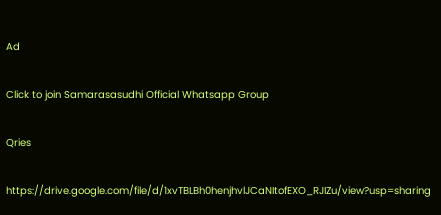Ad

Click to join Samarasasudhi Official Whatsapp Group

Qries

https://drive.google.com/file/d/1xvTBLBh0henjhvlJCaNItofEXO_RJIZu/view?usp=sharing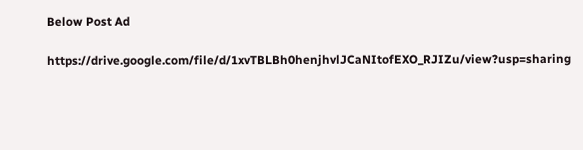Below Post Ad

https://drive.google.com/file/d/1xvTBLBh0henjhvlJCaNItofEXO_RJIZu/view?usp=sharing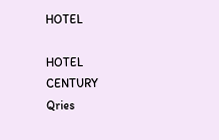HOTEL

HOTEL
CENTURY
Qries